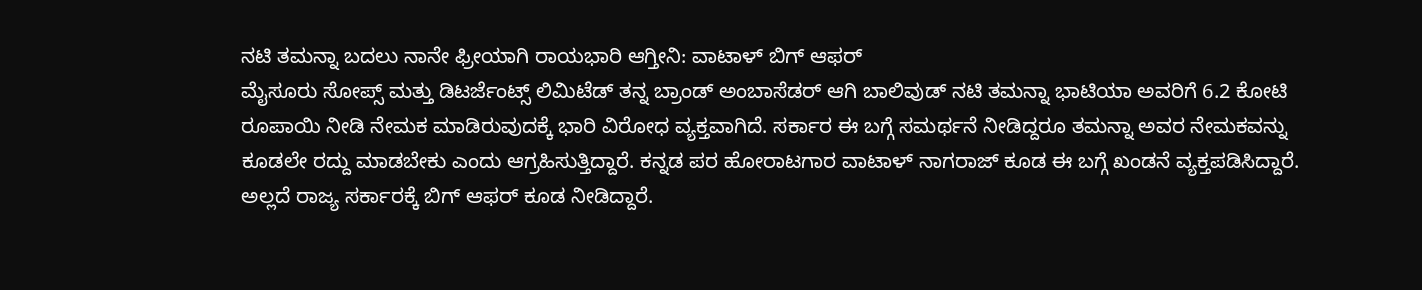ನಟಿ ತಮನ್ನಾ ಬದಲು ನಾನೇ ಫ್ರೀಯಾಗಿ ರಾಯಭಾರಿ ಆಗ್ತೀನಿ: ವಾಟಾಳ್ ಬಿಗ್ ಆಫರ್
ಮೈಸೂರು ಸೋಪ್ಸ್ ಮತ್ತು ಡಿಟರ್ಜೆಂಟ್ಸ್ ಲಿಮಿಟೆಡ್ ತನ್ನ ಬ್ರಾಂಡ್ ಅಂಬಾಸೆಡರ್ ಆಗಿ ಬಾಲಿವುಡ್ ನಟಿ ತಮನ್ನಾ ಭಾಟಿಯಾ ಅವರಿಗೆ 6.2 ಕೋಟಿ ರೂಪಾಯಿ ನೀಡಿ ನೇಮಕ ಮಾಡಿರುವುದಕ್ಕೆ ಭಾರಿ ವಿರೋಧ ವ್ಯಕ್ತವಾಗಿದೆ. ಸರ್ಕಾರ ಈ ಬಗ್ಗೆ ಸಮರ್ಥನೆ ನೀಡಿದ್ದರೂ ತಮನ್ನಾ ಅವರ ನೇಮಕವನ್ನು ಕೂಡಲೇ ರದ್ದು ಮಾಡಬೇಕು ಎಂದು ಆಗ್ರಹಿಸುತ್ತಿದ್ದಾರೆ. ಕನ್ನಡ ಪರ ಹೋರಾಟಗಾರ ವಾಟಾಳ್ ನಾಗರಾಜ್ ಕೂಡ ಈ ಬಗ್ಗೆ ಖಂಡನೆ ವ್ಯಕ್ತಪಡಿಸಿದ್ದಾರೆ. ಅಲ್ಲದೆ ರಾಜ್ಯ ಸರ್ಕಾರಕ್ಕೆ ಬಿಗ್ ಆಫರ್ ಕೂಡ ನೀಡಿದ್ದಾರೆ.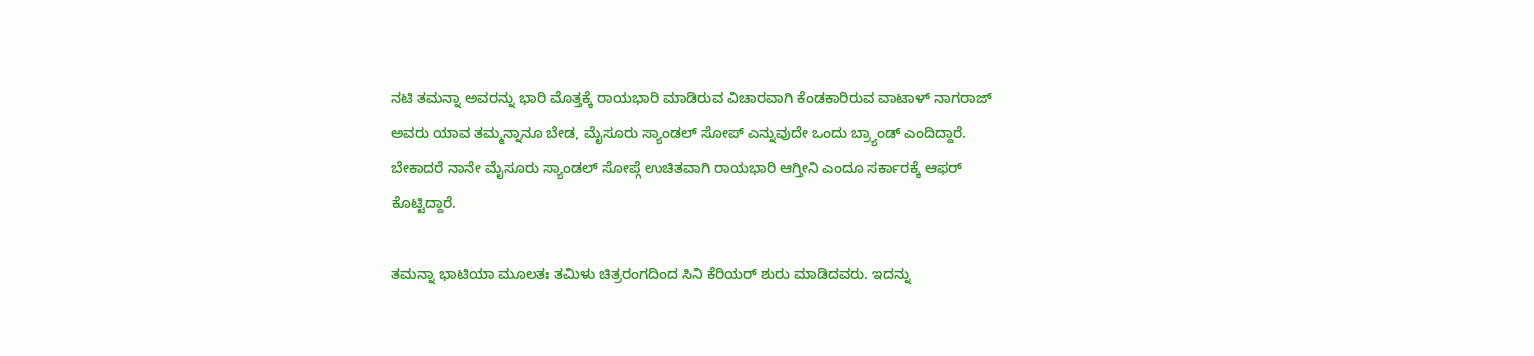ನಟಿ ತಮನ್ನಾ ಅವರನ್ನು ಭಾರಿ ಮೊತ್ತಕ್ಕೆ ರಾಯಭಾರಿ ಮಾಡಿರುವ ವಿಚಾರವಾಗಿ ಕೆಂಡಕಾರಿರುವ ವಾಟಾಳ್ ನಾಗರಾಜ್ ಅವರು ಯಾವ ತಮ್ಮನ್ನಾನೂ ಬೇಡ, ಮೈಸೂರು ಸ್ಯಾಂಡಲ್ ಸೋಪ್ ಎನ್ನುವುದೇ ಒಂದು ಬ್ರ್ಯಾಂಡ್ ಎಂದಿದ್ದಾರೆ. ಬೇಕಾದರೆ ನಾನೇ ಮೈಸೂರು ಸ್ಯಾಂಡಲ್ ಸೋಪ್ಗೆ ಉಚಿತವಾಗಿ ರಾಯಭಾರಿ ಆಗ್ತೀನಿ ಎಂದೂ ಸರ್ಕಾರಕ್ಕೆ ಆಫರ್ ಕೊಟ್ಟಿದ್ದಾರೆ.

ತಮನ್ನಾ ಭಾಟಿಯಾ ಮೂಲತಃ ತಮಿಳು ಚಿತ್ರರಂಗದಿಂದ ಸಿನಿ ಕೆರಿಯರ್ ಶುರು ಮಾಡಿದವರು. ಇದನ್ನು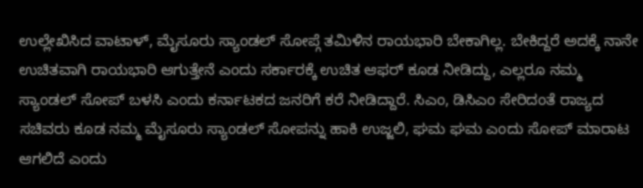ಉಲ್ಲೇಖಿಸಿದ ವಾಟಾಳ್, ಮೈಸೂರು ಸ್ಯಾಂಡಲ್ ಸೋಪ್ಗೆ ತಮಿಳಿನ ರಾಯಭಾರಿ ಬೇಕಾಗಿಲ್ಲ. ಬೇಕಿದ್ದರೆ ಅದಕ್ಕೆ ನಾನೇ ಉಚಿತವಾಗಿ ರಾಯಭಾರಿ ಆಗುತ್ತೇನೆ ಎಂದು ಸರ್ಕಾರಕ್ಕೆ ಉಚಿತ ಆಫರ್ ಕೂಡ ನೀಡಿದ್ದು, ಎಲ್ಲರೂ ನಮ್ಮ ಸ್ಯಾಂಡಲ್ ಸೋಪ್ ಬಳಸಿ ಎಂದು ಕರ್ನಾಟಕದ ಜನರಿಗೆ ಕರೆ ನೀಡಿದ್ದಾರೆ. ಸಿಎಂ, ಡಿಸಿಎಂ ಸೇರಿದಂತೆ ರಾಜ್ಯದ ಸಚಿವರು ಕೂಡ ನಮ್ಮ ಮೈಸೂರು ಸ್ಯಾಂಡಲ್ ಸೋಪನ್ನು ಹಾಕಿ ಉಜ್ಜಲಿ, ಘಮ ಘಮ ಎಂದು ಸೋಪ್ ಮಾರಾಟ ಆಗಲಿದೆ ಎಂದು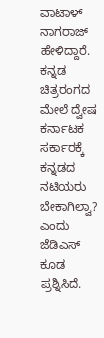ವಾಟಾಳ್ ನಾಗರಾಜ್ ಹೇಳಿದ್ದಾರೆ.
ಕನ್ನಡ ಚಿತ್ರರಂಗದ ಮೇಲೆ ದ್ವೇಷ
ಕರ್ನಾಟಕ ಸರ್ಕಾರಕ್ಕೆ ಕನ್ನಡದ ನಟಿಯರು ಬೇಕಾಗಿಲ್ವಾ? ಎಂದು ಜೆಡಿಎಸ್ ಕೂಡ ಪ್ರಶ್ನಿಸಿದೆ.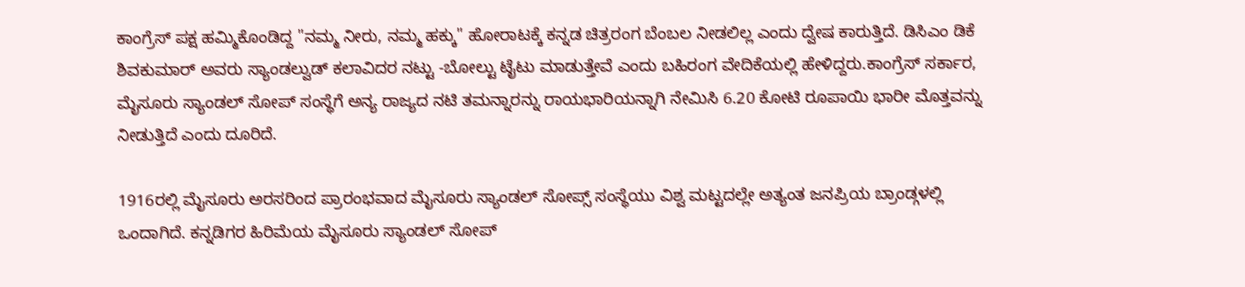ಕಾಂಗ್ರೆಸ್ ಪಕ್ಷ ಹಮ್ಮಿಕೊಂಡಿದ್ದ "ನಮ್ಮ ನೀರು, ನಮ್ಮ ಹಕ್ಕು" ಹೋರಾಟಕ್ಕೆ ಕನ್ನಡ ಚಿತ್ರರಂಗ ಬೆಂಬಲ ನೀಡಲಿಲ್ಲ ಎಂದು ದ್ವೇಷ ಕಾರುತ್ತಿದೆ. ಡಿಸಿಎಂ ಡಿಕೆ ಶಿವಕುಮಾರ್ ಅವರು ಸ್ಯಾಂಡಲ್ವುಡ್ ಕಲಾವಿದರ ನಟ್ಟು -ಬೋಲ್ಟು ಟೈಟು ಮಾಡುತ್ತೇವೆ ಎಂದು ಬಹಿರಂಗ ವೇದಿಕೆಯಲ್ಲಿ ಹೇಳಿದ್ದರು.ಕಾಂಗ್ರೆಸ್ ಸರ್ಕಾರ, ಮೈಸೂರು ಸ್ಯಾಂಡಲ್ ಸೋಪ್ ಸಂಸ್ಥೆಗೆ ಅನ್ಯ ರಾಜ್ಯದ ನಟಿ ತಮನ್ನಾರನ್ನು ರಾಯಭಾರಿಯನ್ನಾಗಿ ನೇಮಿಸಿ 6.20 ಕೋಟಿ ರೂಪಾಯಿ ಭಾರೀ ಮೊತ್ತವನ್ನು ನೀಡುತ್ತಿದೆ ಎಂದು ದೂರಿದೆ.

1916ರಲ್ಲಿ ಮೈಸೂರು ಅರಸರಿಂದ ಪ್ರಾರಂಭವಾದ ಮೈಸೂರು ಸ್ಯಾಂಡಲ್ ಸೋಪ್ಸ್ ಸಂಸ್ಥೆಯು ವಿಶ್ವ ಮಟ್ಟದಲ್ಲೇ ಅತ್ಯಂತ ಜನಪ್ರಿಯ ಬ್ರಾಂಡ್ಗಳಲ್ಲಿ ಒಂದಾಗಿದೆ. ಕನ್ನಡಿಗರ ಹಿರಿಮೆಯ ಮೈಸೂರು ಸ್ಯಾಂಡಲ್ ಸೋಪ್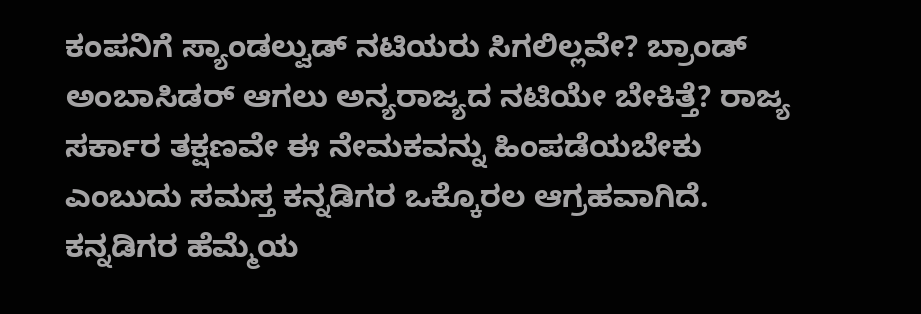ಕಂಪನಿಗೆ ಸ್ಯಾಂಡಲ್ವುಡ್ ನಟಿಯರು ಸಿಗಲಿಲ್ಲವೇ? ಬ್ರಾಂಡ್ ಅಂಬಾಸಿಡರ್ ಆಗಲು ಅನ್ಯರಾಜ್ಯದ ನಟಿಯೇ ಬೇಕಿತ್ತೆ? ರಾಜ್ಯ ಸರ್ಕಾರ ತಕ್ಷಣವೇ ಈ ನೇಮಕವನ್ನು ಹಿಂಪಡೆಯಬೇಕು ಎಂಬುದು ಸಮಸ್ತ ಕನ್ನಡಿಗರ ಒಕ್ಕೊರಲ ಆಗ್ರಹವಾಗಿದೆ. ಕನ್ನಡಿಗರ ಹೆಮ್ಮೆಯ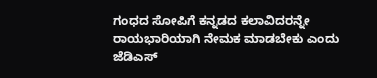ಗಂಧದ ಸೋಪಿಗೆ ಕನ್ನಡದ ಕಲಾವಿದರನ್ನೇ ರಾಯಭಾರಿಯಾಗಿ ನೇಮಕ ಮಾಡಬೇಕು ಎಂದು ಜೆಡಿಎಸ್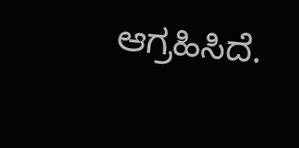ಆಗ್ರಹಿಸಿದೆ.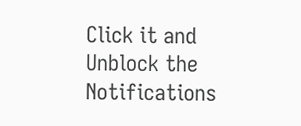Click it and Unblock the Notifications